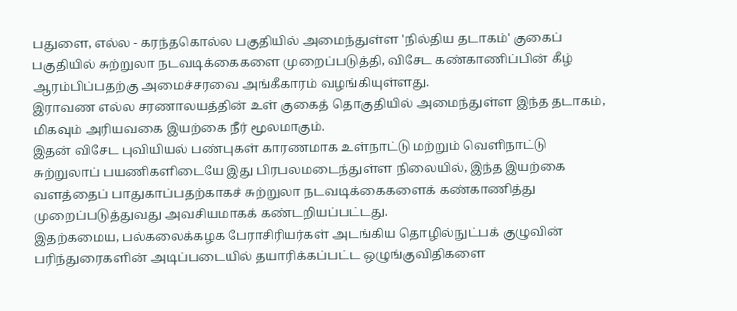பதுளை, எல்ல - கரந்தகொல்ல பகுதியில் அமைந்துள்ள 'நில்திய தடாகம்' குகைப் பகுதியில் சுற்றுலா நடவடிக்கைகளை முறைப்படுத்தி, விசேட கண்காணிப்பின் கீழ் ஆரம்பிப்பதற்கு அமைச்சரவை அங்கீகாரம் வழங்கியுள்ளது.
இராவண எல்ல சரணாலயத்தின் உள் குகைத் தொகுதியில் அமைந்துள்ள இந்த தடாகம், மிகவும் அரியவகை இயற்கை நீர் மூலமாகும்.
இதன் விசேட புவியியல் பண்புகள் காரணமாக உள்நாட்டு மற்றும் வெளிநாட்டு சுற்றுலாப் பயணிகளிடையே இது பிரபலமடைந்துள்ள நிலையில், இந்த இயற்கை வளத்தைப் பாதுகாப்பதற்காகச் சுற்றுலா நடவடிக்கைகளைக் கண்காணித்து முறைப்படுத்துவது அவசியமாகக் கண்டறியப்பட்டது.
இதற்கமைய, பல்கலைக்கழக பேராசிரியர்கள் அடங்கிய தொழில்நுட்பக் குழுவின் பரிந்துரைகளின் அடிப்படையில் தயாரிக்கப்பட்ட ஒழுங்குவிதிகளை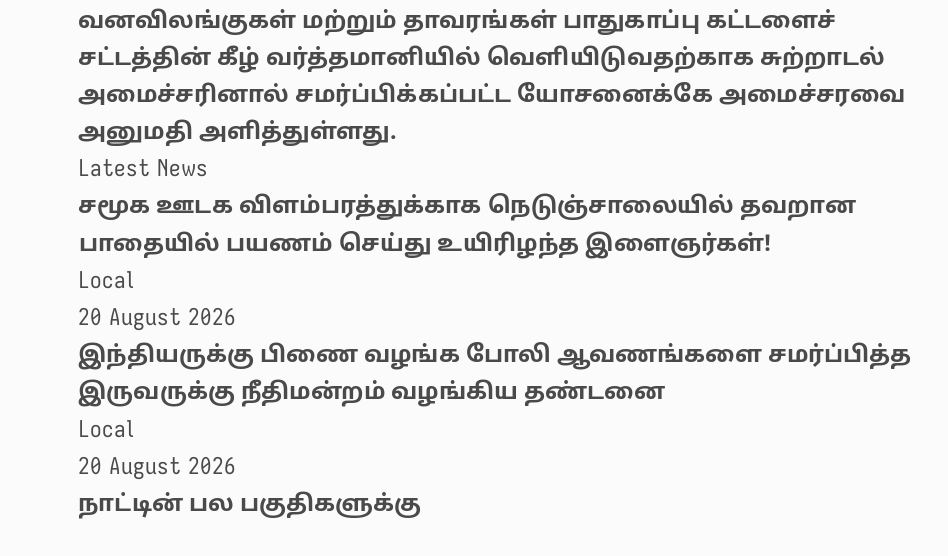வனவிலங்குகள் மற்றும் தாவரங்கள் பாதுகாப்பு கட்டளைச் சட்டத்தின் கீழ் வர்த்தமானியில் வெளியிடுவதற்காக சுற்றாடல் அமைச்சரினால் சமர்ப்பிக்கப்பட்ட யோசனைக்கே அமைச்சரவை அனுமதி அளித்துள்ளது.
Latest News
சமூக ஊடக விளம்பரத்துக்காக நெடுஞ்சாலையில் தவறான பாதையில் பயணம் செய்து உயிரிழந்த இளைஞர்கள்!
Local
20 August 2026
இந்தியருக்கு பிணை வழங்க போலி ஆவணங்களை சமர்ப்பித்த இருவருக்கு நீதிமன்றம் வழங்கிய தண்டனை
Local
20 August 2026
நாட்டின் பல பகுதிகளுக்கு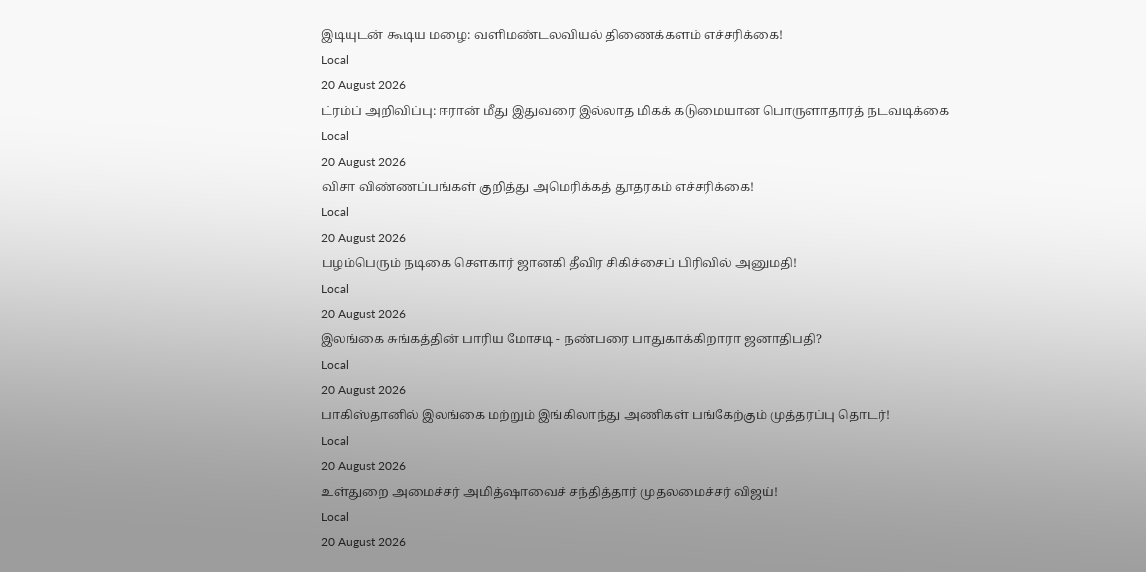இடியுடன் கூடிய மழை: வளிமண்டலவியல் திணைக்களம் எச்சரிக்கை!
Local
20 August 2026
ட்ரம்ப் அறிவிப்பு: ஈரான் மீது இதுவரை இல்லாத மிகக் கடுமையான பொருளாதாரத் நடவடிக்கை
Local
20 August 2026
விசா விண்ணப்பங்கள் குறித்து அமெரிக்கத் தூதரகம் எச்சரிக்கை!
Local
20 August 2026
பழம்பெரும் நடிகை சௌகார் ஜானகி தீவிர சிகிச்சைப் பிரிவில் அனுமதி!
Local
20 August 2026
இலங்கை சுங்கத்தின் பாரிய மோசடி - நண்பரை பாதுகாக்கிறாரா ஜனாதிபதி?
Local
20 August 2026
பாகிஸ்தானில் இலங்கை மற்றும் இங்கிலாந்து அணிகள் பங்கேற்கும் முத்தரப்பு தொடர்!
Local
20 August 2026
உள்துறை அமைச்சர் அமித்ஷாவைச் சந்தித்தார் முதலமைச்சர் விஜய்!
Local
20 August 2026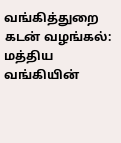வங்கித்துறை கடன் வழங்கல்: மத்திய வங்கியின்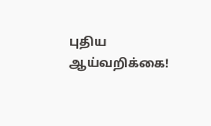புதிய ஆய்வறிக்கை!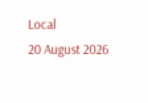Local
20 August 2026